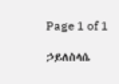Page 1 of 1

ኃይለስላሴ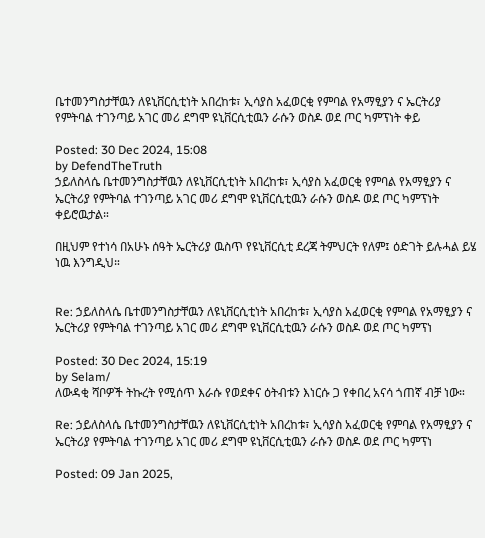ቤተመንግስታቸዉን ለዩኒቨርሲቲነት አበረከቱ፣ ኢሳያስ አፈወርቂ የምባል የአማፂያን ና ኤርትሪያ የምትባል ተገንጣይ አገር መሪ ደግሞ ዩኒቨርሲቲዉን ራሱን ወስዶ ወደ ጦር ካምፕነት ቀይ

Posted: 30 Dec 2024, 15:08
by DefendTheTruth
ኃይለስላሴ ቤተመንግስታቸዉን ለዩኒቨርሲቲነት አበረከቱ፣ ኢሳያስ አፈወርቂ የምባል የአማፂያን ና ኤርትሪያ የምትባል ተገንጣይ አገር መሪ ደግሞ ዩኒቨርሲቲዉን ራሱን ወስዶ ወደ ጦር ካምፕነት ቀይሮዉታል።

በዚህም የተነሳ በአሁኑ ሰዓት ኤርትሪያ ዉስጥ የዩኒቨርሲቲ ደረጃ ትምህርት የለም፤ ዕድገት ይሉሓል ይሄ ነዉ እንግዲህ።


Re: ኃይለስላሴ ቤተመንግስታቸዉን ለዩኒቨርሲቲነት አበረከቱ፣ ኢሳያስ አፈወርቂ የምባል የአማፂያን ና ኤርትሪያ የምትባል ተገንጣይ አገር መሪ ደግሞ ዩኒቨርሲቲዉን ራሱን ወስዶ ወደ ጦር ካምፕነ

Posted: 30 Dec 2024, 15:19
by Selam/
ለውዳቂ ሻቦዎች ትኩረት የሚሰጥ እራሱ የወደቀና ዕትብቱን እነርሱ ጋ የቀበረ አናሳ ጎጠኛ ብቻ ነው።

Re: ኃይለስላሴ ቤተመንግስታቸዉን ለዩኒቨርሲቲነት አበረከቱ፣ ኢሳያስ አፈወርቂ የምባል የአማፂያን ና ኤርትሪያ የምትባል ተገንጣይ አገር መሪ ደግሞ ዩኒቨርሲቲዉን ራሱን ወስዶ ወደ ጦር ካምፕነ

Posted: 09 Jan 2025,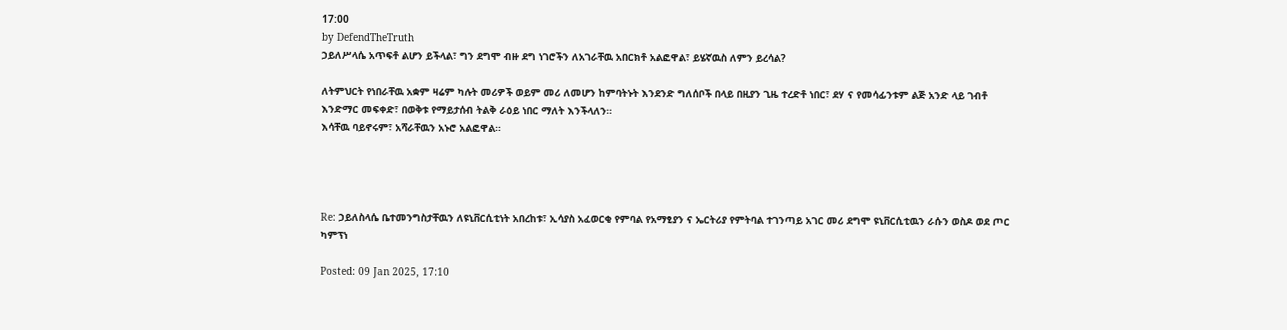17:00
by DefendTheTruth
ኃይለሥላሴ አጥፍቶ ልሆን ይችላል፣ ግን ደግሞ ብዙ ደግ ነገሮችን ለአገራቸዉ አበርክቶ አልፎዋል፣ ይሄኛዉስ ለምን ይረሳል?

ለትምህርት የነበራቸዉ አቋም ዛሬም ካሉት መሪዎች ወይም መሪ ለመሆን ከምባትኑት እንደንድ ግለሰቦች በላይ በዚያን ጊዜ ተረድቶ ነበር፣ ደሃ ና የመሳፊንቱም ልጅ አንድ ላይ ገብቶ እንድማር መፍቀድ፣ በወቅቱ የማይታሰብ ትልቅ ራዕይ ነበር ማለት እንችላለን።
እሳቸዉ ባይኖሩም፣ አሻራቸዉን አኑሮ አልፎዋል።




Re: ኃይለስላሴ ቤተመንግስታቸዉን ለዩኒቨርሲቲነት አበረከቱ፣ ኢሳያስ አፈወርቂ የምባል የአማፂያን ና ኤርትሪያ የምትባል ተገንጣይ አገር መሪ ደግሞ ዩኒቨርሲቲዉን ራሱን ወስዶ ወደ ጦር ካምፕነ

Posted: 09 Jan 2025, 17:10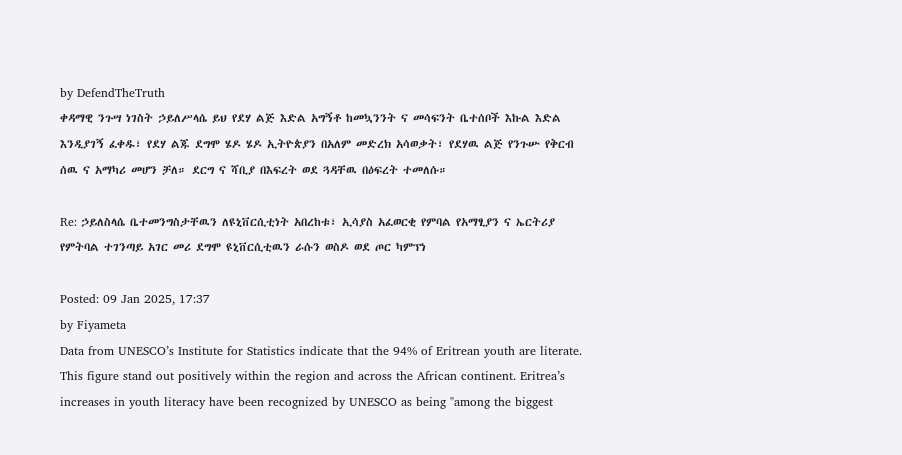by DefendTheTruth
ቀዳማዊ ንጉሣ ነገስት ኃይለሥላሴ ይህ የደሃ ልጅ እድል አግኝቶ ከመኳንንት ና መሳፍንት ቤተሰቦች እኩል እድል እንዲያገኝ ፈቀዱ፣ የደሃ ልጁ ደግሞ ሄዶ ሄዶ ኢትዮጵያን በአለም መድረክ አሳወቃት፣ የደሃዉ ልጅ የንጉሡ የቅርብ ሰዉ ና አማካሪ መሆን ቻለ። ደርግ ና ሻቢያ በእፍረት ወደ ጓዳቸዉ በዕፍረት ተመለሱ።

Re: ኃይለስላሴ ቤተመንግስታቸዉን ለዩኒቨርሲቲነት አበረከቱ፣ ኢሳያስ አፈወርቂ የምባል የአማፂያን ና ኤርትሪያ የምትባል ተገንጣይ አገር መሪ ደግሞ ዩኒቨርሲቲዉን ራሱን ወስዶ ወደ ጦር ካምፕነ

Posted: 09 Jan 2025, 17:37
by Fiyameta
Data from UNESCO’s Institute for Statistics indicate that the 94% of Eritrean youth are literate. This figure stand out positively within the region and across the African continent. Eritrea’s increases in youth literacy have been recognized by UNESCO as being "among the biggest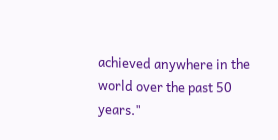achieved anywhere in the world over the past 50 years."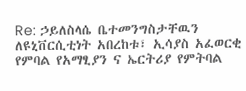Re: ኃይለስላሴ ቤተመንግስታቸዉን ለዩኒቨርሲቲነት አበረከቱ፣ ኢሳያስ አፈወርቂ የምባል የአማፂያን ና ኤርትሪያ የምትባል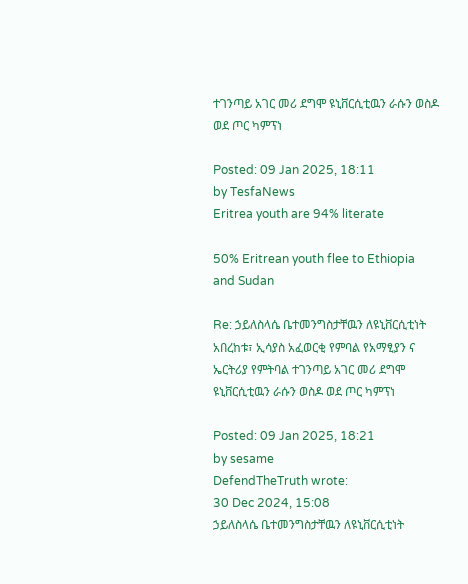ተገንጣይ አገር መሪ ደግሞ ዩኒቨርሲቲዉን ራሱን ወስዶ ወደ ጦር ካምፕነ

Posted: 09 Jan 2025, 18:11
by TesfaNews
Eritrea youth are 94% literate

50% Eritrean youth flee to Ethiopia and Sudan

Re: ኃይለስላሴ ቤተመንግስታቸዉን ለዩኒቨርሲቲነት አበረከቱ፣ ኢሳያስ አፈወርቂ የምባል የአማፂያን ና ኤርትሪያ የምትባል ተገንጣይ አገር መሪ ደግሞ ዩኒቨርሲቲዉን ራሱን ወስዶ ወደ ጦር ካምፕነ

Posted: 09 Jan 2025, 18:21
by sesame
DefendTheTruth wrote:
30 Dec 2024, 15:08
ኃይለስላሴ ቤተመንግስታቸዉን ለዩኒቨርሲቲነት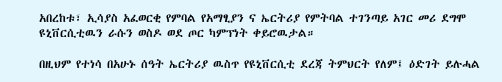አበረከቱ፣ ኢሳያስ አፈወርቂ የምባል የአማፂያን ና ኤርትሪያ የምትባል ተገንጣይ አገር መሪ ደግሞ ዩኒቨርሲቲዉን ራሱን ወስዶ ወደ ጦር ካምፕነት ቀይሮዉታል።

በዚህም የተነሳ በአሁኑ ሰዓት ኤርትሪያ ዉስጥ የዩኒቨርሲቲ ደረጃ ትምህርት የለም፤ ዕድገት ይሉሓል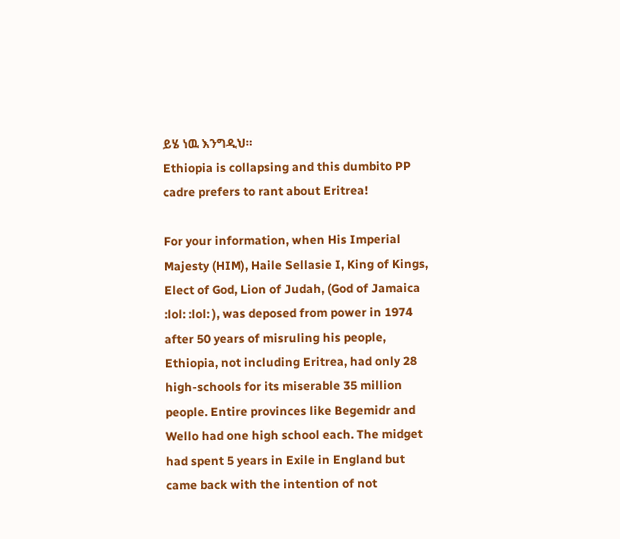ይሄ ነዉ እንግዲህ።
Ethiopia is collapsing and this dumbito PP cadre prefers to rant about Eritrea!

For your information, when His Imperial Majesty (HIM), Haile Sellasie I, King of Kings, Elect of God, Lion of Judah, (God of Jamaica :lol: :lol: ), was deposed from power in 1974 after 50 years of misruling his people, Ethiopia, not including Eritrea, had only 28 high-schools for its miserable 35 million people. Entire provinces like Begemidr and Wello had one high school each. The midget had spent 5 years in Exile in England but came back with the intention of not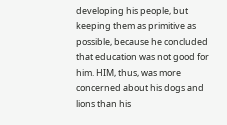developing his people, but keeping them as primitive as possible, because he concluded that education was not good for him. HIM, thus, was more concerned about his dogs and lions than his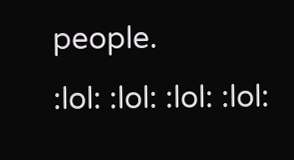people.
:lol: :lol: :lol: :lol: